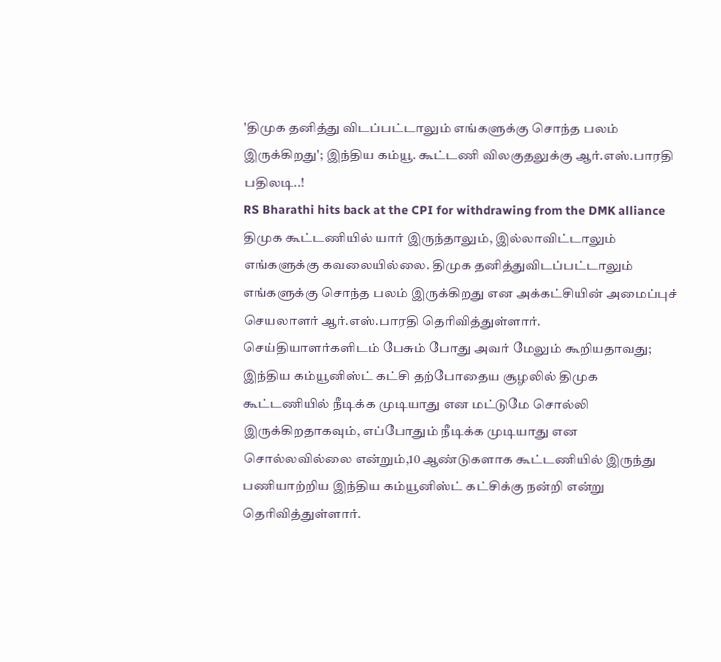'திமுக தனித்து விடப்பட்டாலும் எங்களுக்கு சொந்த பலம் இருக்கிறது'; இந்திய கம்யூ. கூட்டணி விலகுதலுக்கு ஆர்.எஸ்.பாரதி பதிலடி..!
RS Bharathi hits back at the CPI for withdrawing from the DMK alliance
திமுக கூட்டணியில் யார் இருந்தாலும், இல்லாவிட்டாலும் எங்களுக்கு கவலையில்லை. திமுக தனித்துவிடப்பட்டாலும் எங்களுக்கு சொந்த பலம் இருக்கிறது என அக்கட்சியின் அமைப்புச் செயலாளர் ஆர்.எஸ்.பாரதி தெரிவித்துள்ளார்.
செய்தியாளர்களிடம் பேசும் போது அவர் மேலும் கூறியதாவது;
இந்திய கம்யூனிஸ்ட் கட்சி தற்போதைய சூழலில் திமுக கூட்டணியில் நீடிக்க முடியாது என மட்டுமே சொல்லி இருக்கிறதாகவும், எப்போதும் நீடிக்க முடியாது என சொல்லவில்லை என்றும்,10 ஆண்டுகளாக கூட்டணியில் இருந்து பணியாற்றிய இந்திய கம்யூனிஸ்ட் கட்சிக்கு நன்றி என்று தெரிவித்துள்ளார்.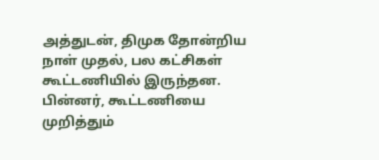அத்துடன், திமுக தோன்றிய நாள் முதல், பல கட்சிகள் கூட்டணியில் இருந்தன. பின்னர், கூட்டணியை முறித்தும்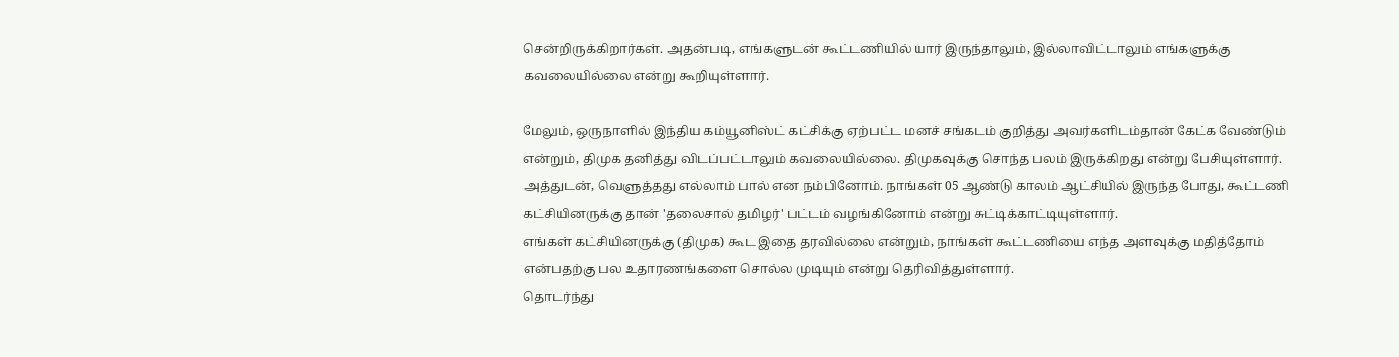சென்றிருக்கிறார்கள். அதன்படி, எங்களுடன் கூட்டணியில் யார் இருந்தாலும், இல்லாவிட்டாலும் எங்களுக்கு கவலையில்லை என்று கூறியுள்ளார்.

மேலும், ஒருநாளில் இந்திய கம்யூனிஸ்ட் கட்சிக்கு ஏற்பட்ட மனச் சங்கடம் குறித்து அவர்களிடம்தான் கேட்க வேண்டும் என்றும், திமுக தனித்து விடப்பட்டாலும் கவலையில்லை. திமுகவுக்கு சொந்த பலம் இருக்கிறது என்று பேசியுள்ளார்.
அத்துடன், வெளுத்தது எல்லாம் பால் என நம்பினோம். நாங்கள் 05 ஆண்டு காலம் ஆட்சியில் இருந்த போது, கூட்டணி கட்சியினருக்கு தான் 'தலைசால் தமிழர்' பட்டம் வழங்கினோம் என்று சுட்டிக்காட்டியுள்ளார்.
எங்கள் கட்சியினருக்கு (திமுக) கூட இதை தரவில்லை என்றும், நாங்கள் கூட்டணியை எந்த அளவுக்கு மதித்தோம் என்பதற்கு பல உதாரணங்களை சொல்ல முடியும் என்று தெரிவித்துள்ளார்.
தொடர்ந்து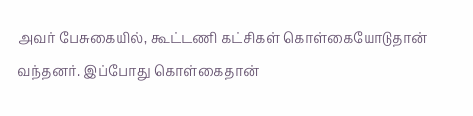அவர் பேசுகையில், கூட்டணி கட்சிகள் கொள்கையோடுதான் வந்தனர். இப்போது கொள்கைதான்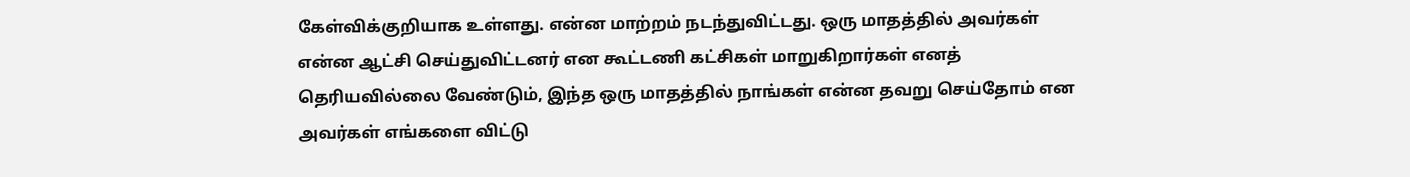கேள்விக்குறியாக உள்ளது. என்ன மாற்றம் நடந்துவிட்டது. ஒரு மாதத்தில் அவர்கள் என்ன ஆட்சி செய்துவிட்டனர் என கூட்டணி கட்சிகள் மாறுகிறார்கள் எனத் தெரியவில்லை வேண்டும், இந்த ஒரு மாதத்தில் நாங்கள் என்ன தவறு செய்தோம் என அவர்கள் எங்களை விட்டு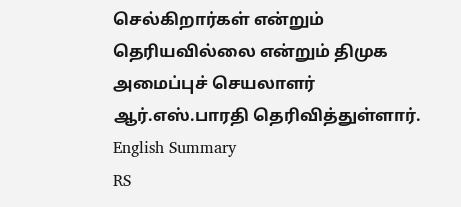செல்கிறார்கள் என்றும் தெரியவில்லை என்றும் திமுக அமைப்புச் செயலாளர் ஆர்.எஸ்.பாரதி தெரிவித்துள்ளார்.
English Summary
RS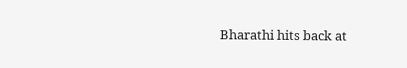Bharathi hits back at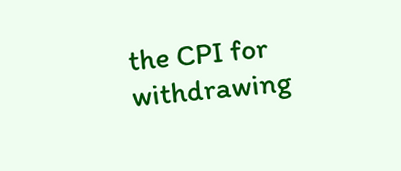the CPI for withdrawing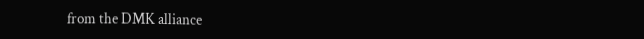from the DMK alliance